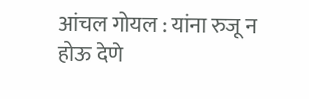आंचल गोयल : यांना रुजू न होऊ देणे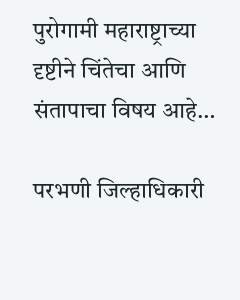पुरोगामी महाराष्ट्राच्या दृष्टीने चिंतेचा आणि संतापाचा विषय आहे…

परभणी जिल्हाधिकारी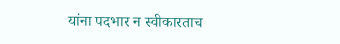यांना पदभार न स्वीकारताच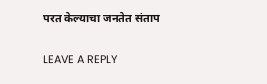परत केल्याचा जनतेत संताप

LEAVE A REPLY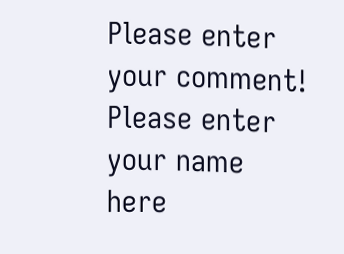Please enter your comment!
Please enter your name here